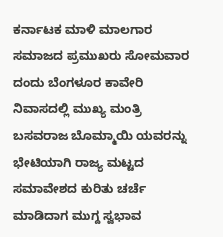ಕರ್ನಾಟಕ ಮಾಳಿ ಮಾಲಗಾರ ಸಮಾಜದ ಪ್ರಮುಖರು ಸೋಮವಾರ ದಂದು ಬೆಂಗಳೂರ ಕಾವೇರಿ ನಿವಾಸದಲ್ಲಿ ಮುಖ್ಯ ಮಂತ್ರಿ ಬಸವರಾಜ ಬೊಮ್ಮಾಯಿ ಯವರನ್ನು ಭೇಟಿಯಾಗಿ ರಾಜ್ಯ ಮಟ್ಟದ ಸಮಾವೇಶದ ಕುರಿತು ಚರ್ಚೆ ಮಾಡಿದಾಗ ಮುಗ್ದ ಸ್ವಭಾವ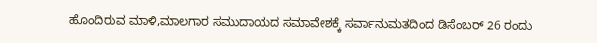ಹೊಂದಿರುವ ಮಾಳಿ,ಮಾಲಗಾರ ಸಮುದಾಯದ ಸಮಾವೇಶಕ್ಕೆ ಸರ್ವಾನುಮತದಿಂದ ಡಿಸೆಂಬರ್ 26 ರಂದು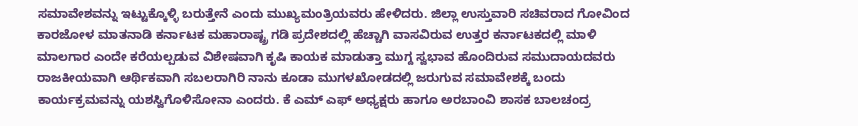ಸಮಾವೇಶವನ್ನು ಇಟ್ಟುಕ್ಕೊಳ್ಳಿ ಬರುತ್ತೇನೆ ಎಂದು ಮುಖ್ಯಮಂತ್ರಿಯವರು ಹೇಳಿದರು. ಜಿಲ್ಲಾ ಉಸ್ತುವಾರಿ ಸಚಿವರಾದ ಗೋವಿಂದ ಕಾರಜೋಳ ಮಾತನಾಡಿ ಕರ್ನಾಟಕ ಮಹಾರಾಷ್ಟ್ರ ಗಡಿ ಪ್ರದೇಶದಲ್ಲಿ ಹೆಚ್ಚಾಗಿ ವಾಸವಿರುವ ಉತ್ತರ ಕರ್ನಾಟಕದಲ್ಲಿ ಮಾಳಿ ಮಾಲಗಾರ ಎಂದೇ ಕರೆಯಲ್ಪಡುವ ವಿಶೇಷವಾಗಿ ಕೃಷಿ ಕಾಯಕ ಮಾಡುತ್ತಾ ಮುಗ್ದ ಸ್ವಭಾವ ಹೊಂದಿರುವ ಸಮುದಾಯದವರು ರಾಜಕೀಯವಾಗಿ ಆರ್ಥಿಕವಾಗಿ ಸಬಲರಾಗಿರಿ ನಾನು ಕೂಡಾ ಮುಗಳಖೋಡದಲ್ಲಿ ಜರುಗುವ ಸಮಾವೇಶಕ್ಕೆ ಬಂದು ಕಾರ್ಯಕ್ರಮವನ್ನು ಯಶಸ್ವಿಗೊಳಿಸೋನಾ ಎಂದರು. ಕೆ ಎಮ್ ಎಫ್ ಅಧ್ಯಕ್ಷರು ಹಾಗೂ ಅರಬಾಂವಿ ಶಾಸಕ ಬಾಲಚಂದ್ರ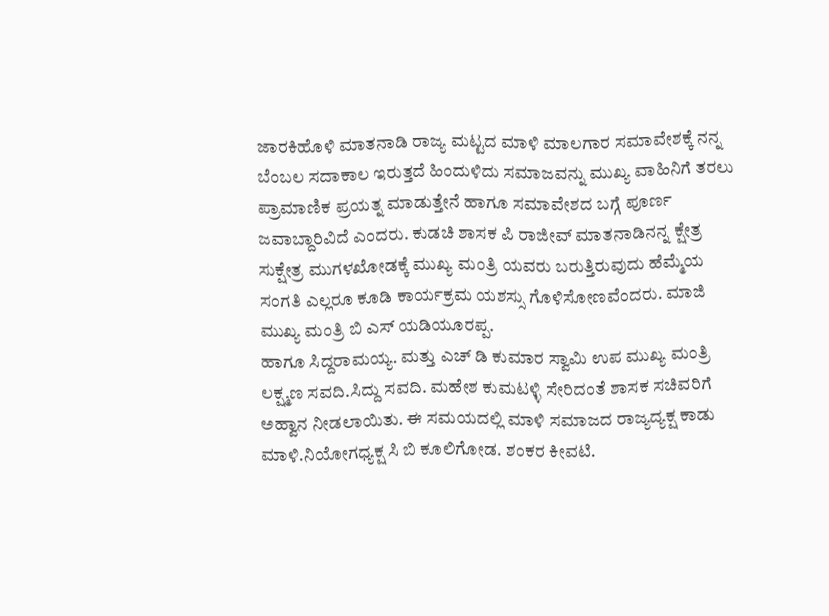ಜಾರಕಿಹೊಳಿ ಮಾತನಾಡಿ ರಾಜ್ಯ ಮಟ್ಟದ ಮಾಳಿ ಮಾಲಗಾರ ಸಮಾವೇಶಕ್ಕೆ ನನ್ನ ಬೆಂಬಲ ಸದಾಕಾಲ ಇರುತ್ತದೆ ಹಿಂದುಳಿದು ಸಮಾಜವನ್ನು ಮುಖ್ಯ ವಾಹಿನಿಗೆ ತರಲು ಪ್ರಾಮಾಣಿಕ ಪ್ರಯತ್ನ ಮಾಡುತ್ತೇನೆ ಹಾಗೂ ಸಮಾವೇಶದ ಬಗ್ಗೆ ಪೂರ್ಣ ಜವಾಬ್ದಾರಿವಿದೆ ಎಂದರು. ಕುಡಚಿ ಶಾಸಕ ಪಿ ರಾಜೀವ್ ಮಾತನಾಡಿನನ್ನ ಕ್ಷೇತ್ರ ಸುಕ್ಷೇತ್ರ ಮುಗಳಖೋಡಕ್ಕೆ ಮುಖ್ಯ ಮಂತ್ರಿ ಯವರು ಬರುತ್ತಿರುವುದು ಹೆಮ್ಮೆಯ ಸಂಗತಿ ಎಲ್ಲರೂ ಕೂಡಿ ಕಾರ್ಯಕ್ರಮ ಯಶಸ್ಸು ಗೊಳಿಸೋಣವೆಂದರು. ಮಾಜಿ ಮುಖ್ಯ ಮಂತ್ರಿ ಬಿ ಎಸ್ ಯಡಿಯೂರಪ್ಪ.
ಹಾಗೂ ಸಿದ್ದರಾಮಯ್ಯ. ಮತ್ತು ಎಚ್ ಡಿ ಕುಮಾರ ಸ್ವಾಮಿ ಉಪ ಮುಖ್ಯ ಮಂತ್ರಿ ಲಕ್ಷ್ಮಣ ಸವದಿ.ಸಿದ್ದು ಸವದಿ. ಮಹೇಶ ಕುಮಟಳ್ಳಿ ಸೇರಿದಂತೆ ಶಾಸಕ ಸಚಿವರಿಗೆ ಅಹ್ವಾನ ನೀಡಲಾಯಿತು. ಈ ಸಮಯದಲ್ಲಿ ಮಾಳಿ ಸಮಾಜದ ರಾಜ್ಯದ್ಯಕ್ಷ ಕಾಡು ಮಾಳಿ.ನಿಯೋಗಧ್ಯಕ್ಷ ಸಿ ಬಿ ಕೂಲಿಗೋಡ. ಶಂಕರ ಕೀವಟಿ.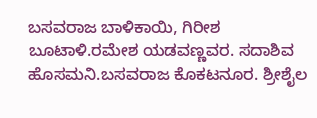ಬಸವರಾಜ ಬಾಳಿಕಾಯಿ, ಗಿರೀಶ ಬೂಟಾಳಿ.ರಮೇಶ ಯಡವಣ್ಣವರ. ಸದಾಶಿವ ಹೊಸಮನಿ.ಬಸವರಾಜ ಕೊಕಟನೂರ. ಶ್ರೀಶೈಲ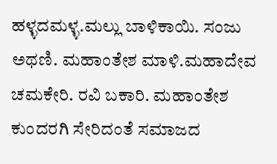ಹಳ್ಳದಮಳ್ಳ.ಮಲ್ಲು ಬಾಳಿಕಾಯಿ. ಸಂಜು ಅಥಣಿ. ಮಹಾಂತೇಶ ಮಾಳಿ.ಮಹಾದೇವ ಚಮಕೇರಿ. ರವಿ ಬಕಾರಿ. ಮಹಾಂತೇಶ ಕುಂದರಗಿ ಸೇರಿದಂತೆ ಸಮಾಜದ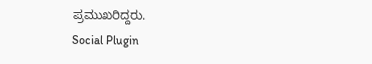ಪ್ರಮುಖರಿದ್ದರು.
Social Plugin